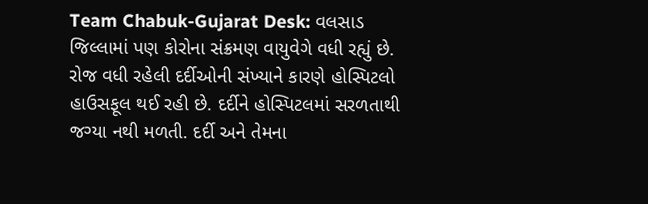Team Chabuk-Gujarat Desk: વલસાડ જિલ્લામાં પણ કોરોના સંક્રમણ વાયુવેગે વધી રહ્યું છે. રોજ વધી રહેલી દર્દીઓની સંખ્યાને કારણે હોસ્પિટલો હાઉસફૂલ થઈ રહી છે. દર્દીને હોસ્પિટલમાં સરળતાથી જગ્યા નથી મળતી. દર્દી અને તેમના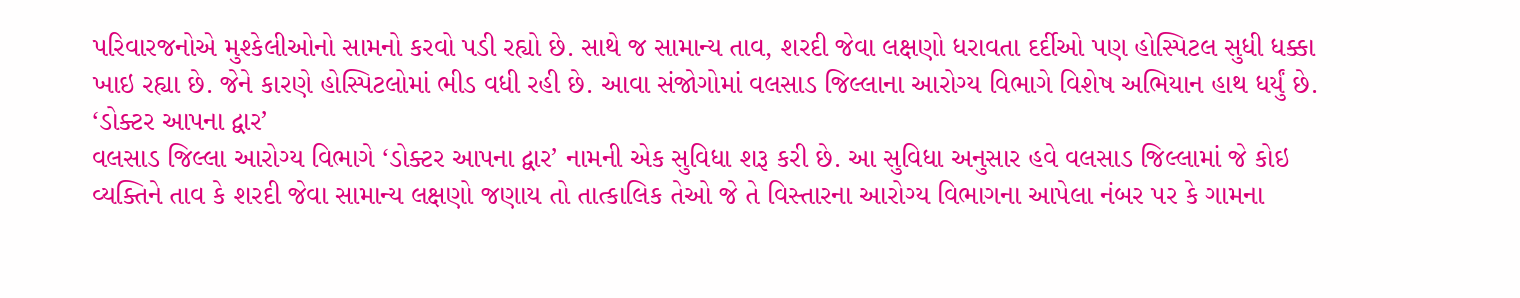પરિવારજનોએ મુશ્કેલીઓનો સામનો કરવો પડી રહ્યો છે. સાથે જ સામાન્ય તાવ, શરદી જેવા લક્ષણો ધરાવતા દર્દીઓ પણ હોસ્પિટલ સુધી ધક્કા ખાઇ રહ્યા છે. જેને કારણે હોસ્પિટલોમાં ભીડ વધી રહી છે. આવા સંજોગોમાં વલસાડ જિલ્લાના આરોગ્ય વિભાગે વિશેષ અભિયાન હાથ ધર્યું છે.
‘ડોક્ટર આપના દ્વાર’
વલસાડ જિલ્લા આરોગ્ય વિભાગે ‘ડોક્ટર આપના દ્વાર’ નામની એક સુવિધા શરૂ કરી છે. આ સુવિધા અનુસાર હવે વલસાડ જિલ્લામાં જે કોઇ વ્યક્તિને તાવ કે શરદી જેવા સામાન્ય લક્ષણો જણાય તો તાત્કાલિક તેઓ જે તે વિસ્તારના આરોગ્ય વિભાગના આપેલા નંબર પર કે ગામના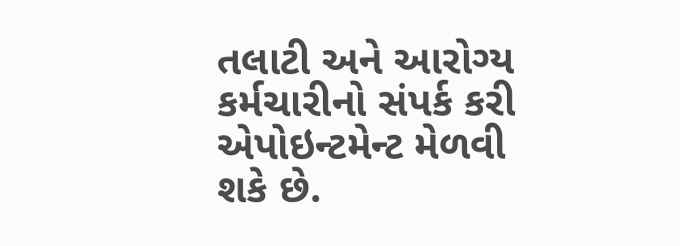તલાટી અને આરોગ્ય કર્મચારીનો સંપર્ક કરી એપોઇન્ટમેન્ટ મેળવી શકે છે.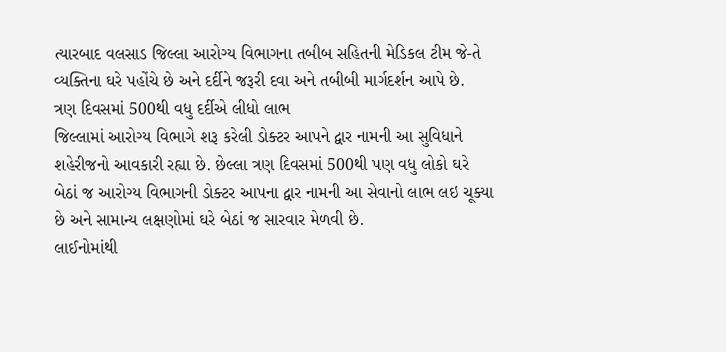ત્યારબાદ વલસાડ જિલ્લા આરોગ્ય વિભાગના તબીબ સહિતની મેડિકલ ટીમ જે-તે વ્યક્તિના ઘરે પહોંચે છે અને દર્દીને જરૂરી દવા અને તબીબી માર્ગદર્શન આપે છે.
ત્રણ દિવસમાં 500થી વધુ દર્દીએ લીધો લાભ
જિલ્લામાં આરોગ્ય વિભાગે શરૂ કરેલી ડોક્ટર આપને દ્વાર નામની આ સુવિધાને શહેરીજનો આવકારી રહ્યા છે. છેલ્લા ત્રણ દિવસમાં 500થી પણ વધુ લોકો ઘરે બેઠાં જ આરોગ્ય વિભાગની ડોક્ટર આપના દ્વાર નામની આ સેવાનો લાભ લઇ ચૂક્યા છે અને સામાન્ય લક્ષણોમાં ઘરે બેઠાં જ સારવાર મેળવી છે.
લાઈનોમાંથી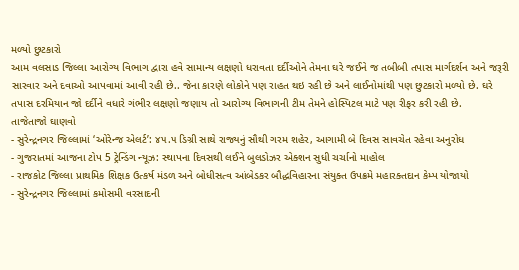મળ્યો છુટકારો
આમ વલસાડ જિલ્લા આરોગ્ય વિભાગ દ્વારા હવે સામાન્ય લક્ષણો ધરાવતા દર્દીઓને તેમના ઘરે જઈને જ તબીબી તપાસ માર્ગદર્શન અને જરૂરી સારવાર અને દવાઓ આપવામાં આવી રહી છે.. જેના કારણે લોકોને પણ રાહત થઇ રહી છે અને લાઈનોમાંથી પણ છુટકારો મળ્યો છે. ઘરે તપાસ દરમિયાન જો દર્દીને વધારે ગંભીર લક્ષણો જણાય તો આરોગ્ય વિભાગની ટીમ તેમને હોસ્પિટલ માટે પણ રીફર કરી રહી છે.
તાજેતાજો ઘાણવો
- સુરેન્દ્રનગર જિલ્લામાં ‘ઓરેન્જ એલર્ટ’: ૪૫.૫ ડિગ્રી સાથે રાજ્યનું સૌથી ગરમ શહેર, આગામી બે દિવસ સાવચેત રહેવા અનુરોધ
- ગુજરાતમાં આજના ટોપ 5 ટ્રેન્ડિંગ ન્યૂઝ: સ્થાપના દિવસથી લઈને બુલડોઝર એક્શન સુધી ચર્ચાનો માહોલ
- રાજકોટ જિલ્લા પ્રાથમિક શિક્ષક ઉત્કર્ષ મંડળ અને બોધીસત્વ આંબેડકર બૌદ્ધવિહારના સંયુક્ત ઉપક્રમે મહારક્તદાન કેમ્પ યોજાયો
- સુરેન્દ્રનગર જિલ્લામાં કમોસમી વરસાદની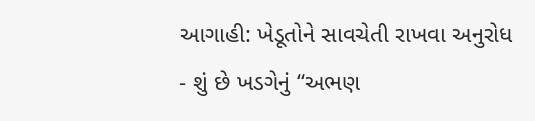આગાહી: ખેડૂતોને સાવચેતી રાખવા અનુરોધ
- શું છે ખડગેનું “અભણ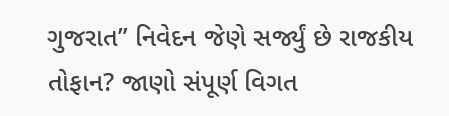ગુજરાત” નિવેદન જેણે સર્જ્યું છે રાજકીય તોફાન? જાણો સંપૂર્ણ વિગત